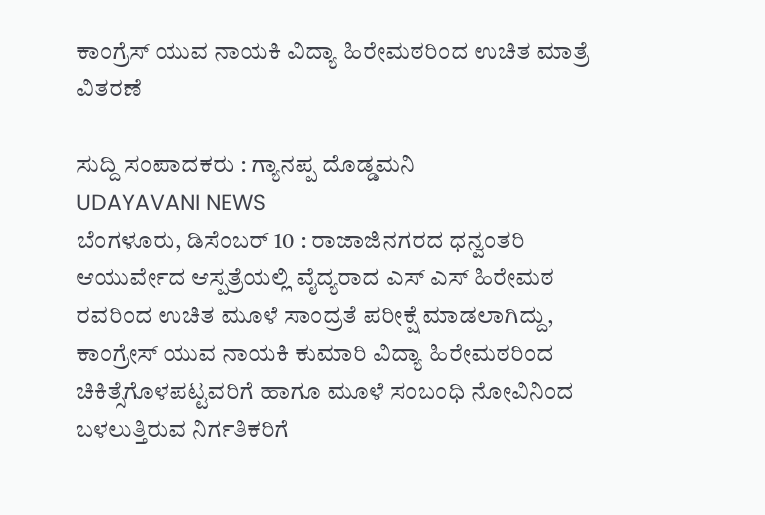ಕಾಂಗ್ರೆಸ್ ಯುವ ನಾಯಕಿ ವಿದ್ಯಾ ಹಿರೇಮಠರಿಂದ ಉಚಿತ ಮಾತ್ರೆ ವಿತರಣೆ

ಸುದ್ದಿ ಸಂಪಾದಕರು : ಗ್ಯಾನಪ್ಪ ದೊಡ್ಡಮನಿ
UDAYAVANI NEWS
ಬೆಂಗಳೂರು, ಡಿಸೆಂಬರ್ 10 : ರಾಜಾಜಿನಗರದ ಧನ್ವಂತರಿ ಆಯುರ್ವೇದ ಆಸ್ಪತ್ರೆಯಲ್ಲಿ ವೈದ್ಯರಾದ ಎಸ್ ಎಸ್ ಹಿರೇಮಠ ರವರಿಂದ ಉಚಿತ ಮೂಳೆ ಸಾಂದ್ರತೆ ಪರೀಕ್ಷೆ ಮಾಡಲಾಗಿದ್ದು, ಕಾಂಗ್ರೇಸ್ ಯುವ ನಾಯಕಿ ಕುಮಾರಿ ವಿದ್ಯಾ ಹಿರೇಮಠರಿಂದ ಚಿಕಿತ್ಸೆಗೊಳಪಟ್ಟವರಿಗೆ ಹಾಗೂ ಮೂಳೆ ಸಂಬಂಧಿ ನೋವಿನಿಂದ ಬಳಲುತ್ತಿರುವ ನಿರ್ಗತಿಕರಿಗೆ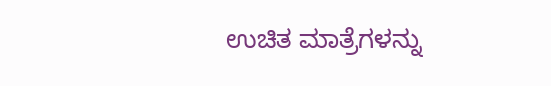ಉಚಿತ ಮಾತ್ರೆಗಳನ್ನು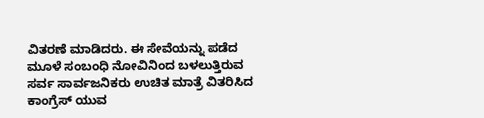ವಿತರಣೆ ಮಾಡಿದರು. ಈ ಸೇವೆಯನ್ನು ಪಡೆದ ಮೂಳೆ ಸಂಬಂಧಿ ನೋವಿನಿಂದ ಬಳಲುತ್ತಿರುವ ಸರ್ವ ಸಾರ್ವಜನಿಕರು ಉಚಿತ ಮಾತ್ರೆ ವಿತರಿಸಿದ ಕಾಂಗ್ರೆಸ್ ಯುವ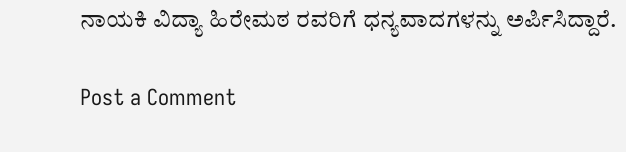ನಾಯಕಿ ವಿದ್ಯಾ ಹಿರೇಮಠ ರವರಿಗೆ ಧನ್ಯವಾದಗಳನ್ನು ಅರ್ಪಿಸಿದ್ದಾರೆ.

Post a Comment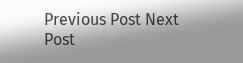Previous Post Next Post